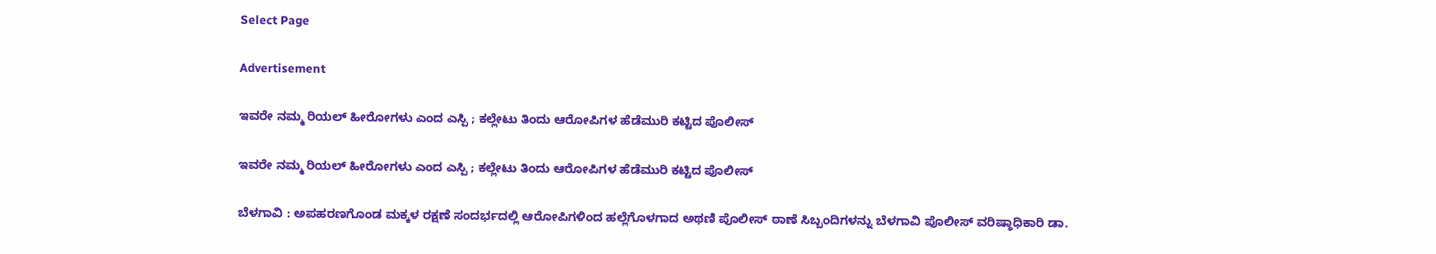Select Page

Advertisement

ಇವರೇ ನಮ್ಮ‌ ರಿಯಲ್ ಹೀರೋಗಳು ಎಂದ ಎಸ್ಪಿ ; ಕಲ್ಲೇಟು ತಿಂದು ಆರೋಪಿಗಳ ಹೆಡೆಮುರಿ ಕಟ್ಟಿದ ಪೊಲೀಸ್

ಇವರೇ ನಮ್ಮ‌ ರಿಯಲ್ ಹೀರೋಗಳು ಎಂದ ಎಸ್ಪಿ ; ಕಲ್ಲೇಟು ತಿಂದು ಆರೋಪಿಗಳ ಹೆಡೆಮುರಿ ಕಟ್ಟಿದ ಪೊಲೀಸ್

ಬೆಳಗಾವಿ : ಅಪಹರಣಗೊಂಡ ಮಕ್ಕಳ ರಕ್ಷಣೆ ಸಂದರ್ಭದಲ್ಲಿ ಆರೋಪಿಗಳಿಂದ ಹಲ್ಲೆಗೊಳಗಾದ ಅಥಣಿ ಪೊಲೀಸ್ ಠಾಣೆ ಸಿಬ್ಬಂದಿಗಳನ್ನು ಬೆಳಗಾವಿ ‌ಪೊಲೀಸ್ ವರಿಷ್ಠಾಧಿಕಾರಿ ಡಾ.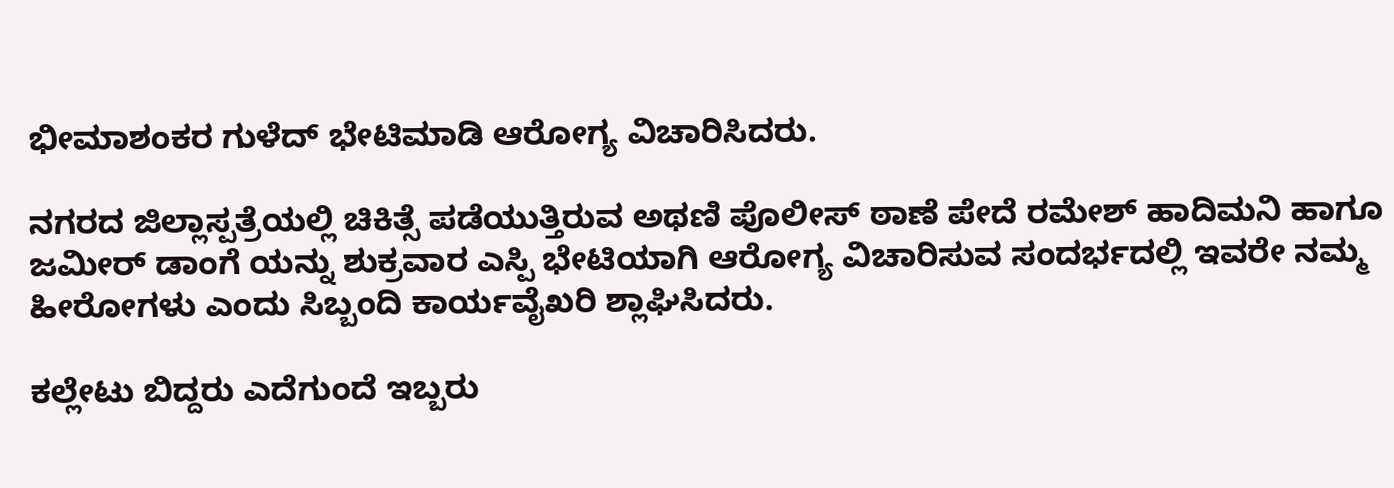ಭೀಮಾಶಂಕರ ಗುಳೆದ್ ಭೇಟಿಮಾಡಿ ಆರೋಗ್ಯ ವಿಚಾರಿಸಿದರು.

ನಗರದ ಜಿಲ್ಲಾಸ್ಪತ್ರೆಯಲ್ಲಿ ಚಿಕಿತ್ಸೆ ಪಡೆಯುತ್ತಿರುವ ಅಥಣಿ‌ ಪೊಲೀಸ್ ಠಾಣೆ ಪೇದೆ ರಮೇಶ್ ಹಾದಿಮನಿ ಹಾಗೂ ಜಮೀರ್ ಡಾಂಗೆ ಯನ್ನು ಶುಕ್ರವಾರ ಎಸ್ಪಿ ಭೇಟಿಯಾಗಿ ಆರೋಗ್ಯ ವಿಚಾರಿಸುವ ಸಂದರ್ಭದಲ್ಲಿ ಇವರೇ ನಮ್ಮ ಹೀರೋಗಳು ಎಂದು ಸಿಬ್ಬಂದಿ ಕಾರ್ಯವೈಖರಿ ಶ್ಲಾಘಿಸಿದರು.

ಕಲ್ಲೇಟು ಬಿದ್ದರು ಎದೆಗುಂದೆ ಇಬ್ಬರು‌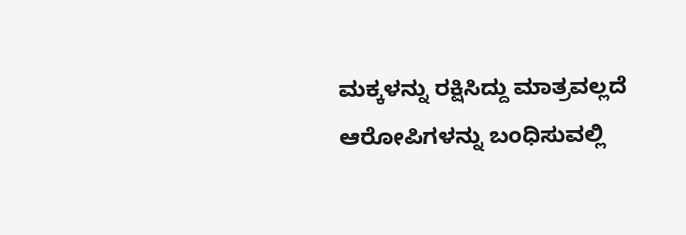ಮಕ್ಕಳನ್ನು ರಕ್ಷಿಸಿದ್ದು ಮಾತ್ರವಲ್ಲದೆ ಆರೋಪಿಗಳನ್ನು ಬಂಧಿಸುವಲ್ಲಿ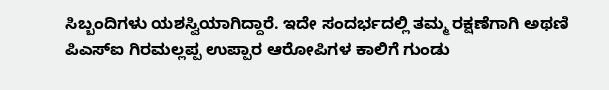ಸಿಬ್ಬಂದಿಗಳು ಯಶಸ್ವಿಯಾಗಿದ್ದಾರೆ. ಇದೇ ಸಂದರ್ಭದಲ್ಲಿ ತಮ್ಮ ರಕ್ಷಣೆಗಾಗಿ ಅಥಣಿ ಪಿಎಸ್ಐ ಗಿರಮಲ್ಲಪ್ಪ ಉಪ್ಪಾರ ಆರೋಪಿಗಳ‌ ಕಾಲಿಗೆ ಗುಂಡು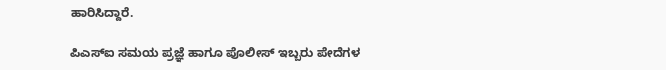ಹಾರಿಸಿದ್ದಾರೆ.

ಪಿಎಸ್ಐ ಸಮಯ ಪ್ರಜ್ಞೆ ಹಾಗೂ ಪೊಲೀಸ್ ಇಬ್ಬರು ಪೇದೆಗಳ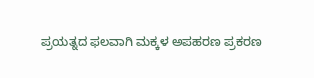ಪ್ರಯತ್ನದ ಫಲವಾಗಿ ಮಕ್ಕಳ ಅಪಹರಣ ಪ್ರಕರಣ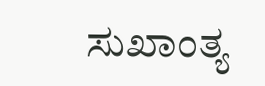ಸುಖಾಂತ್ಯ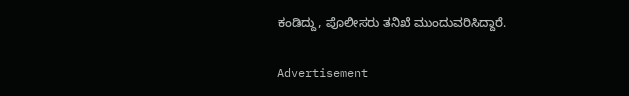ಕಂಡಿದ್ದು, ಪೊಲೀಸರು ತನಿಖೆ ಮುಂದುವರಿಸಿದ್ದಾರೆ.

Advertisement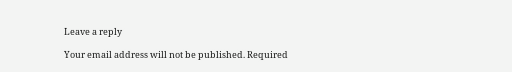Leave a reply

Your email address will not be published. Required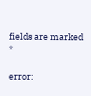fields are marked *

error: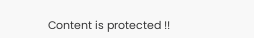Content is protected !!